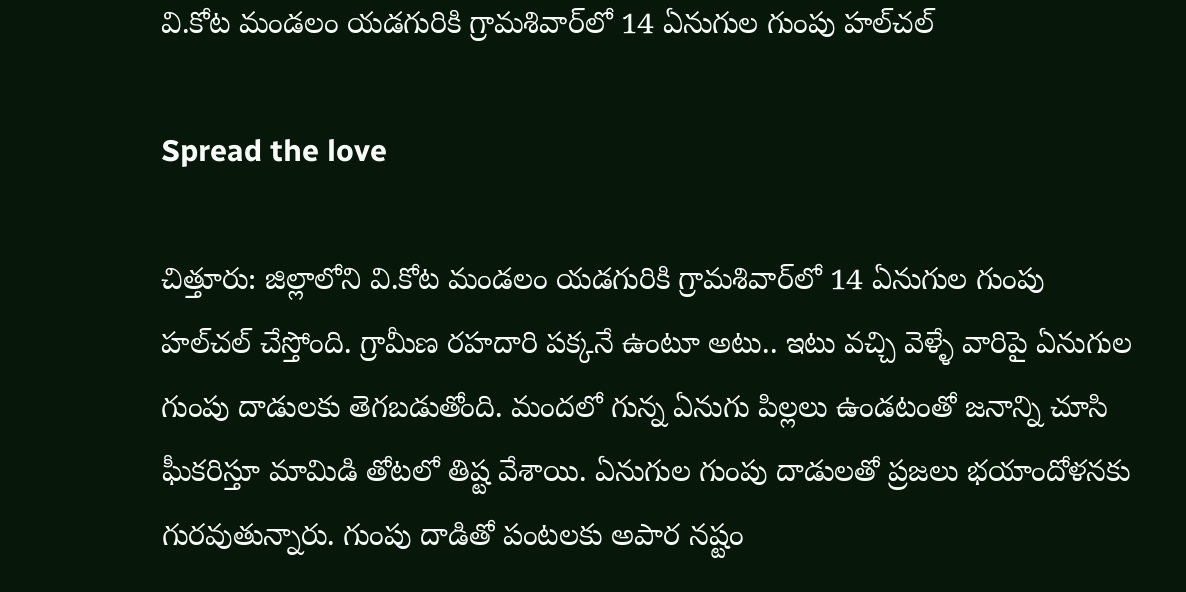వి.కోట మండలం యడగురికి గ్రామశివార్‌లో 14 ఏనుగుల గుంపు హల్‌చల్

Spread the love

చిత్తూరు: జిల్లాలోని వి.కోట మండలం యడగురికి గ్రామశివార్‌లో 14 ఏనుగుల గుంపు హల్‌చల్ చేస్తోంది. గ్రామీణ రహదారి పక్కనే ఉంటూ అటు.. ఇటు వచ్చి వెళ్ళే వారిపై ఏనుగుల గుంపు దాడులకు తెగబడుతోంది. మందలో గున్న ఏనుగు పిల్లలు ఉండటంతో జనాన్ని చూసి ఘీకరిస్తూ మామిడి తోటలో తిష్ట వేశాయి. ఏనుగుల గుంపు దాడులతో ప్రజలు భయాందోళనకు గురవుతున్నారు. గుంపు దాడితో పంటలకు అపార నష్టం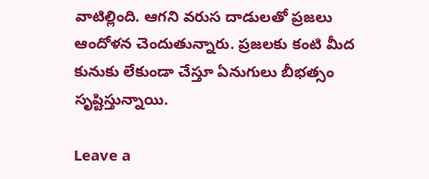వాటిల్లింది. ఆగని వరుస దాడులతో ప్రజలు ఆందోళన చెందుతున్నారు. ప్రజలకు కంటి మీద కునుకు లేకుండా చేస్తూ ఏనుగులు బీభత్సం సృష్టిస్తున్నాయి.

Leave a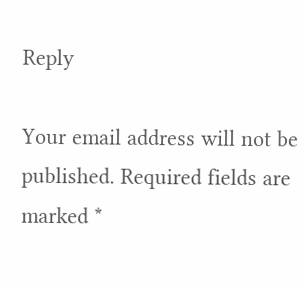Reply

Your email address will not be published. Required fields are marked *